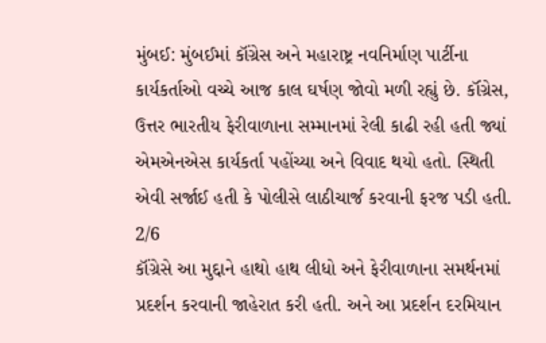મુંબઈ: મુંબઈમાં કૉંગ્રેસ અને મહારાષ્ટ્ર નવનિર્માણ પાર્ટીના કાર્યકર્તાઓ વચ્ચે આજ કાલ ઘર્ષણ જોવો મળી રહ્યું છે. કૉંગ્રેસ, ઉત્તર ભારતીય ફેરીવાળાના સમ્માનમાં રેલી કાઢી રહી હતી જ્યાં એમએનએસ કાર્યકર્તા પહોંચ્યા અને વિવાદ થયો હતો. સ્થિતી એવી સર્જાઈ હતી કે પોલીસે લાઠીચાર્જ કરવાની ફરજ પડી હતી.
2/6
કૉંગ્રેસે આ મુદ્દાને હાથો હાથ લીધો અને ફેરીવાળાના સમર્થનમાં પ્રદર્શન કરવાની જાહેરાત કરી હતી. અને આ પ્રદર્શન દરમિયાન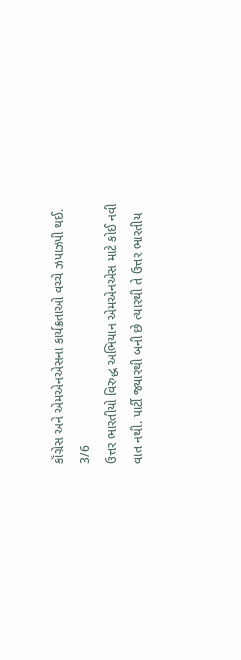કૉંગ્રેસ અને એમએનએસના કાર્યક્રતાઓ વચ્ચે ઝપાઝપી થઈ.
3/6
ઉત્તર ભારતીયો વિરુદ્ધ અભિયાન એમએનએસ માટે કોઈ નવી વાત નથી. પાર્ટી જ્યારથી બની છે ત્યારથી તે ઉત્તર ભારતીય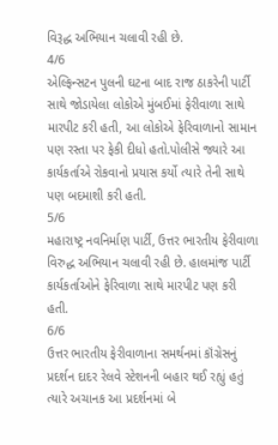વિરૂદ્ધ અભિયાન ચલાવી રહી છે.
4/6
એલ્ફિન્સટન પુલની ઘટના બાદ રાજ ઠાકરેની પાર્ટી સાથે જોડાયેલા લોકોએ મુંબઈમાં ફેરીવાળા સાથે મારપીટ કરી હતી, આ લોકોએ ફેરિવાળાનો સામાન પણ રસ્તા પર ફેકી દીધો હતો.પોલીસે જ્યારે આ કાર્યકર્તાએ રોકવાનો પ્રયાસ કર્યો ત્યારે તેની સાથે પણ બદમાશી કરી હતી.
5/6
મહારાષ્ટ્ર નવનિર્માણ પાર્ટી, ઉત્તર ભારતીય ફેરીવાળા વિરુદ્ધ અભિયાન ચલાવી રહી છે. હાલમાંજ પાર્ટી કાર્યકર્તાઓને ફેરિવાળા સાથે મારપીટ પણ કરી હતી.
6/6
ઉત્તર ભારતીય ફેરીવાળાના સમર્થનમાં કૉંગ્રેસનું પ્રદર્શન દાદર રેલવે સ્ટેશનની બહાર થઈ રહ્યું હતું ત્યારે અચાનક આ પ્રદર્શનમાં બે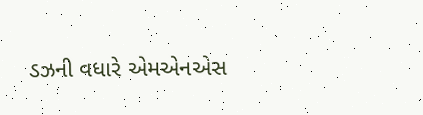ડઝની વધારે એમએનએસ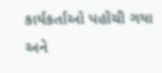કાર્યકર્તાઓ પહોંચી ગયા અને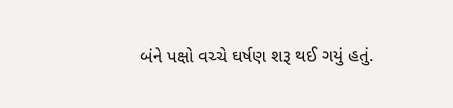બંને પક્ષો વચ્ચે ઘર્ષણ શરૂ થઈ ગયું હતું.